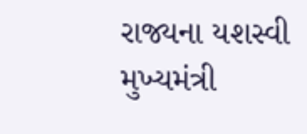રાજ્યના યશસ્વી મુખ્યમંત્રી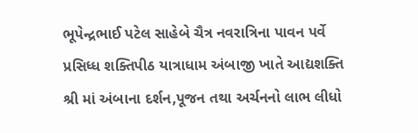ભૂપેન્દ્રભાઈ પટેલ સાહેબે ચૈત્ર નવરાત્રિના પાવન પર્વે પ્રસિધ્ધ શક્તિપીઠ યાત્રાધામ અંબાજી ખાતે આદ્યશક્તિ શ્રી માં અંબાના દર્શન,પૂજન તથા અર્ચનનો લાભ લીધો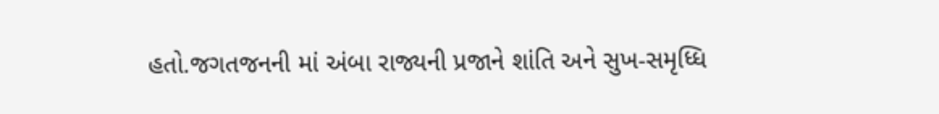હતો.જગતજનની માં અંબા રાજ્યની પ્રજાને શાંતિ અને સુખ-સમૃધ્ધિ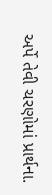અર્પે તેવી ચરણોમાં પ્રાર્થના.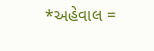*અહેવાલ =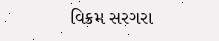વિક્રમ સરગરા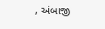, અંબાજી